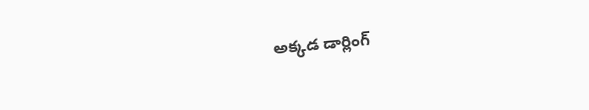అక్కడ డార్లింగ్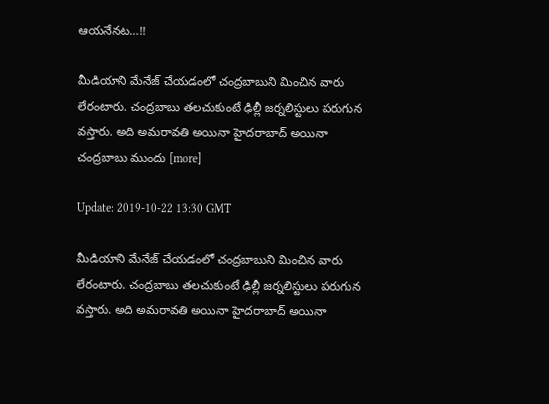ఆయనేనట…!!

మీడియాని మేనేజ్ చేయడంలో చంద్రబాబుని మించిన వారు లేరంటారు. చంద్రబాబు తలచుకుంటే ఢిల్లీ జర్నలిస్టులు పరుగున వస్తారు. అది అమరావతి అయినా హైదరాబాద్ అయినా చంద్రబాబు ముందు [more]

Update: 2019-10-22 13:30 GMT

మీడియాని మేనేజ్ చేయడంలో చంద్రబాబుని మించిన వారు లేరంటారు. చంద్రబాబు తలచుకుంటే ఢిల్లీ జర్నలిస్టులు పరుగున వస్తారు. అది అమరావతి అయినా హైదరాబాద్ అయినా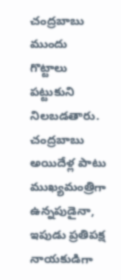చంద్రబాబు ముందు గొట్టాలు పట్టుకుని నిలబడతారు. చంద్రబాబు అయిదేళ్ల పాటు ముఖ్యమంత్రిగా ఉన్నపుడైనా, ఇపుడు ప్రతిపక్ష నాయకుడిగా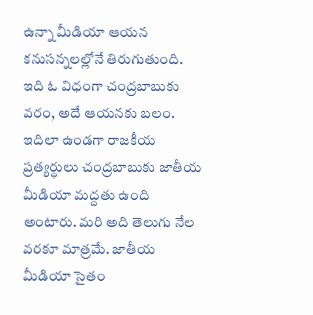ఉన్నా మీడియా ఆయన కనుసన్నలల్లోనే తిరుగుతుంది. ఇది ఓ విధంగా చంద్రబాబుకు వరం, అదే ఆయనకు బలం. ఇదిలా ఉండగా రాజకీయ ప్రత్యర్ధులు చంద్రబాబుకు జాతీయ మీడియా మద్దతు ఉంది అంటారు. మరి అది తెలుగు నేల వరకూ మాత్రమే. జాతీయ మీడియా సైతం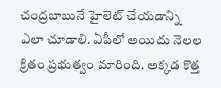చంద్రబాబునే హైలెట్ చేయడాన్ని ఎలా చూడాలి. ఏపీలో అయిదు నెలల క్రితం ప్రభుత్వం మారింది. అక్కడ కొత్త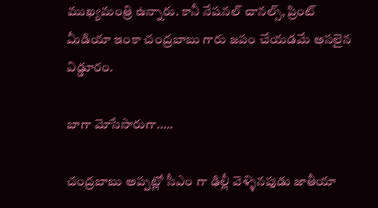ముఖ్యమంత్రి ఉన్నారు. కానీ నేషనల్ చానల్స్, ప్రింట్ మీడియా ఇంకా చంద్రబాబు గారు జపం చేయడమే అసలైన విడ్డూరం.

బాగా మోసేసారుగా…..

చంద్రబాబు అప్పట్లో సీఎం గా ఢిల్లీ వెళ్ళినపుడు జాతీయా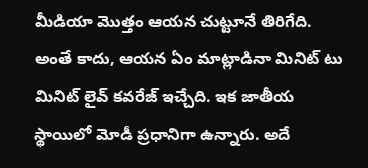మీడియా మొత్తం ఆయన చుట్టూనే తిరిగేది. అంతే కాదు, ఆయన ఏం మాట్లాడినా మినిట్ టు మినిట్ లైవ్ కవరేజ్ ఇచ్చేది. ఇక జాతీయ స్థాయిలో మోడీ ప్రధానిగా ఉన్నారు. అదే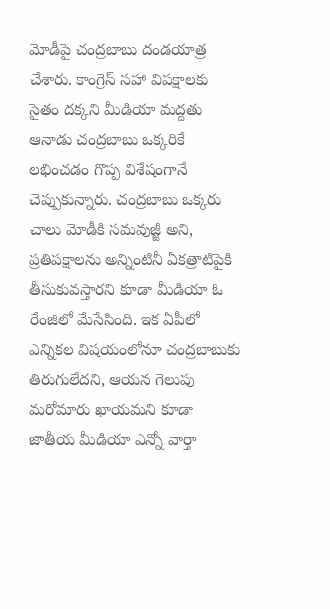మోడీపై చంద్రబాబు దండయాత్ర చేశారు. కాంగ్రెస్ సహా విపక్షాలకు సైతం దక్కని మీడియా మద్దతు ఆనాడు చంద్రబాబు ఒక్కరికే లభించడం గొప్ప విశేషంగానే చెప్పుకున్నారు. చంద్రబాబు ఒక్కరు చాలు మోడీకి సమవుజ్జీ అని, ప్రతిపక్షాలను అన్నింటినీ ఏకత్రాటిపైకి తీసుకువస్తారని కూడా మీడియా ఓ రేంజిలో మేసేసింది. ఇక ఏపీలో ఎన్నికల విషయంలోనూ చంద్రబాబుకు తిరుగులేదని, ఆయన గెలుపు మరోమారు ఖాయమని కూడా జాతీయ మీడియా ఎన్నో వార్తా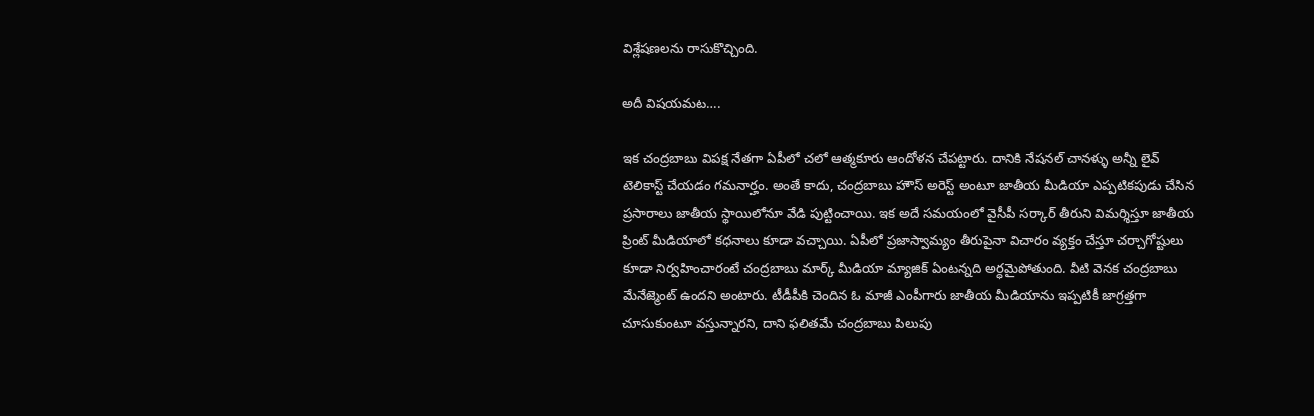విశ్లేషణలను రాసుకొచ్చింది.

అదీ విషయమట….

ఇక చంద్రబాబు విపక్ష నేతగా ఏపీలో చలో ఆత్మకూరు ఆందోళన చేపట్టారు. దానికి నేషనల్ చానళ్ళు అన్నీ లైవ్ టెలికాస్ట్ చేయడం గమనార్హం. అంతే కాదు, చంద్రబాబు హౌస్ అరెస్ట్ అంటూ జాతీయ మీడియా ఎప్పటికపుడు చేసిన ప్రసారాలు జాతీయ స్థాయిలోనూ వేడి పుట్టించాయి. ఇక అదే సమయంలో వైసీపీ సర్కార్ తీరుని విమర్శిస్తూ జాతీయ ప్రింట్ మీడియాలో కధనాలు కూడా వచ్చాయి. ఏపీలో ప్రజాస్వామ్యం తీరుపైనా విచారం వ్యక్తం చేస్తూ చర్చాగోష్టులు కూడా నిర్వహించారంటే చంద్రబాబు మార్క్ మీడియా మ్యాజిక్ ఏంటన్నది అర్ధమైపోతుంది. వీటి వెనక చంద్రబాబు మేనేజ్మెంట్ ఉందని అంటారు. టీడీపీకి చెందిన ఓ మాజీ ఎంపీగారు జాతీయ మీడియాను ఇప్పటికీ జాగ్రత్తగా చూసుకుంటూ వస్తున్నారని, దాని ఫలితమే చంద్రబాబు పిలుపు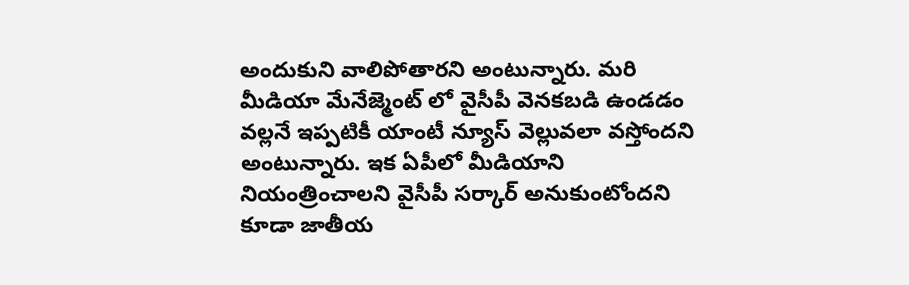అందుకుని వాలిపోతారని అంటున్నారు. మరి మీడియా మేనేజ్మెంట్ లో వైసీపీ వెనకబడి ఉండడం వల్లనే ఇప్పటికీ యాంటీ న్యూస్ వెల్లువలా వస్తోందని అంటున్నారు. ఇక ఏపీలో మీడియాని నియంత్రించాలని వైసీపీ సర్కార్ అనుకుంటోందని కూడా జాతీయ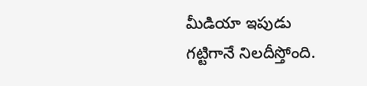మీడియా ఇపుడు గట్టిగానే నిలదీస్తోంది.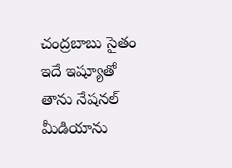చంద్రబాబు సైతం ఇదే ఇష్యూతో తాను నేషనల్ మీడియాను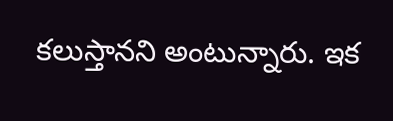కలుస్తానని అంటున్నారు. ఇక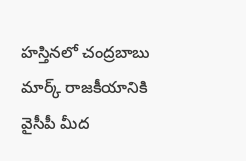హస్తినలో చంద్రబాబు మార్క్ రాజకీయానికి వైసీపీ మీద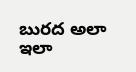బురద అలా ఇలా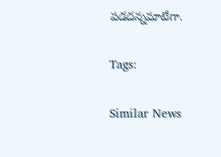పడదన్నమాటేగా.

Tags:

Similar News